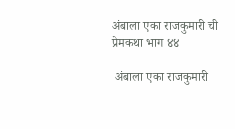अंबाला एका राजकुमारी ची प्रेमकथा भाग ४४

 अंबाला एका राजकुमारी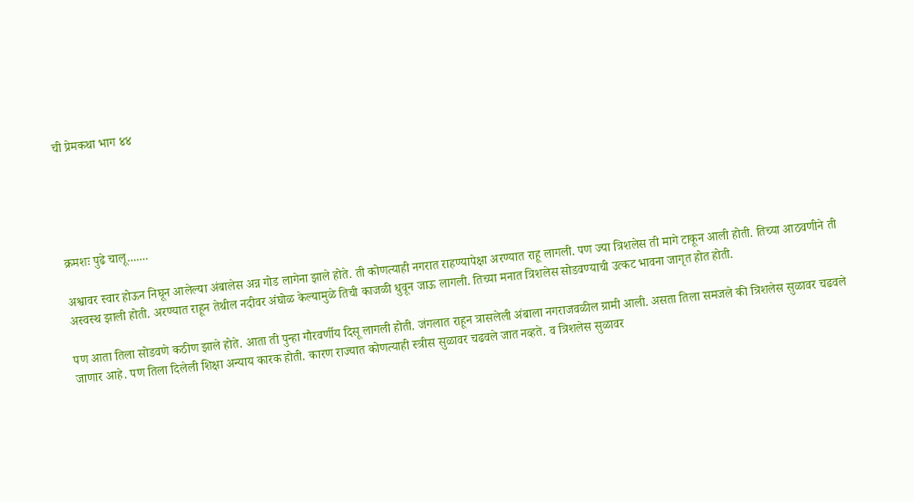ची प्रेमकथा भाग ४४





क्रमशः पुढे चालू.......

अश्वावर स्वार होऊन निघून आलेल्या अंबालेस अन्न गोड लागेना झाले होते. ती कोणत्याही नगरात राहण्यापेक्षा अरण्यात राहू लागली. पण ज्या त्रिशलेस ती मागे टाकून आली होती. तिच्या आठवणीने ती अस्वस्थ झाली होती. अरण्यात राहून तेथील नदीवर अंघोळ केल्यामुळे तिची काजळी धुवून जाऊ लागली. तिच्या मनात त्रिशलेस सोडवण्याची उत्कट भावना जागृत होत होती.

पण आता तिला सोडवणे कठीण झाले होते. आता ती पुन्हा गौरवर्णीय दिसू लागली होती. जंगलात राहून त्रासलेली अंबाला नगराजवळील ग्रामी आली. असता तिला समजले की त्रिशलेस सुळावर चढवले जाणार आहे. पण तिला दिलेली शिक्षा अन्याय कारक होती. कारण राज्यात कोणत्याही स्त्रीस सुळावर चढवले जात नव्हते. व त्रिशलेस सुळावर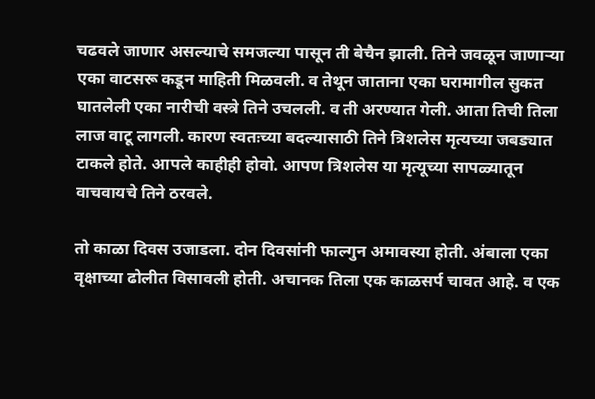चढवले जाणार असल्याचे समजल्या पासून ती बेचैन झाली. तिने जवळून जाणाऱ्या एका वाटसरू कडून माहिती मिळवली. व तेथून जाताना एका घरामागील सुकत घातलेली एका नारीची वस्त्रे तिने उचलली. व ती अरण्यात गेली. आता तिची तिला लाज वाटू लागली. कारण स्वतःच्या बदल्यासाठी तिने त्रिशलेस मृत्यच्या जबड्यात टाकले होते. आपले काहीही होवो. आपण त्रिशलेस या मृत्यूच्या सापळ्यातून वाचवायचे तिने ठरवले.

तो काळा दिवस उजाडला. दोन दिवसांनी फाल्गुन अमावस्या होती. अंबाला एका वृक्षाच्या ढोलीत विसावली होती. अचानक तिला एक काळसर्प चावत आहे. व एक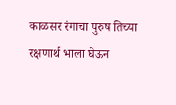काळसर रंगाचा पुरुष तिच्या रक्षणार्थ भाला घेऊन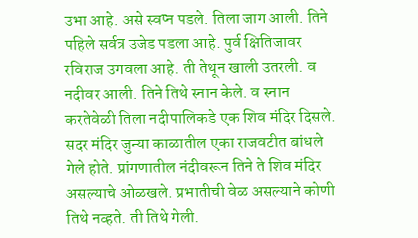उभा आहे. असे स्वप्न पडले. तिला जाग आली. तिने पहिले सर्वत्र उजेड पडला आहे. पुर्व क्षितिजावर रविराज उगवला आहे. ती तेथून खाली उतरली. व नदीवर आली. तिने तिथे स्नान केले. व स्नान करतेवेळी तिला नदीपालिकडे एक शिव मंदिर दिसले. सदर मंदिर जुन्या काळातील एका राजवटीत बांधले गेले होते. प्रांगणातील नंदीवरून तिने ते शिव मंदिर असल्याचे ओळखले. प्रभातीची वेळ असल्याने कोणी तिथे नव्हते. ती तिथे गेली.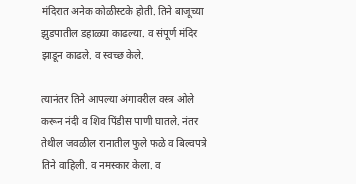मंदिरात अनेक कोळीस्टके होती. तिने बाजूच्या झुडपातील डहाळ्या काढल्या. व संपूर्ण मंदिर झाडून काढले. व स्वच्छ केले.

त्यानंतर तिने आपल्या अंगावरील वस्त्र ओले करून नंदी व शिव पिंडीस पाणी घातले. नंतर तेथील जवळील रानातील फुले फळे व बिल्वपत्रे तिने वाहिली. व नमस्कार केला. व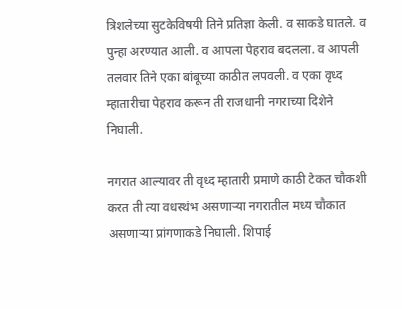त्रिशलेच्या सुटकेविषयी तिने प्रतिज्ञा केली. व साकडे घातले. व पुन्हा अरण्यात आली. व आपला पेहराव बदलला. व आपली तलवार तिने एका बांबूच्या काठीत लपवली. व एका वृध्द म्हातारीचा पेहराव करून ती राजधानी नगराच्या दिशेने निघाली.

नगरात आल्यावर ती वृध्द म्हातारी प्रमाणे काठी टेकत चौकशी करत ती त्या वधस्थंभ असणाऱ्या नगरातील मध्य चौकात असणाऱ्या प्रांगणाकडे निघाली. शिपाई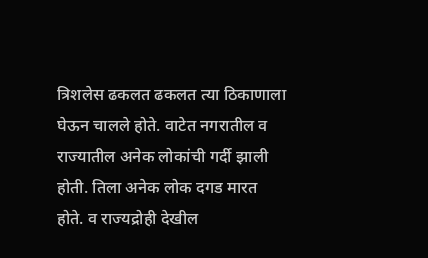त्रिशलेस ढकलत ढकलत त्या ठिकाणाला घेऊन चालले होते. वाटेत नगरातील व राज्यातील अनेक लोकांची गर्दी झाली होती. तिला अनेक लोक दगड मारत होते. व राज्यद्रोही देखील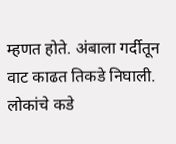म्हणत होते. अंबाला गर्दीतून वाट काढत तिकडे निघाली. लोकांचे कडे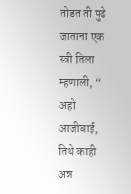तोडत ती पुढे जाताना एक स्त्री तिला म्हणाली, “ अहो आजीबाई, तिथे काही अन्न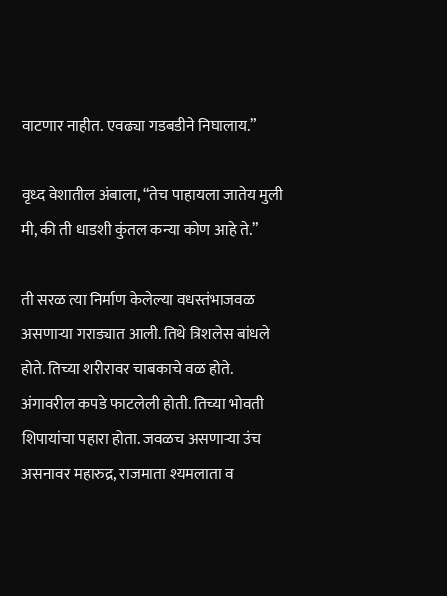वाटणार नाहीत. एवढ्या गडबडीने निघालाय.”

वृध्द वेशातील अंबाला, “तेच पाहायला जातेय मुली मी, की ती धाडशी कुंतल कन्या कोण आहे ते.”

ती सरळ त्या निर्माण केलेल्या वधस्तंभाजवळ असणाऱ्या गराड्यात आली. तिथे त्रिशलेस बांधले होते. तिच्या शरीरावर चाबकाचे वळ होते. अंगावरील कपडे फाटलेली होती. तिच्या भोवती शिपायांचा पहारा होता. जवळच असणाऱ्या उंच असनावर महारुद्र, राजमाता श्यमलाता व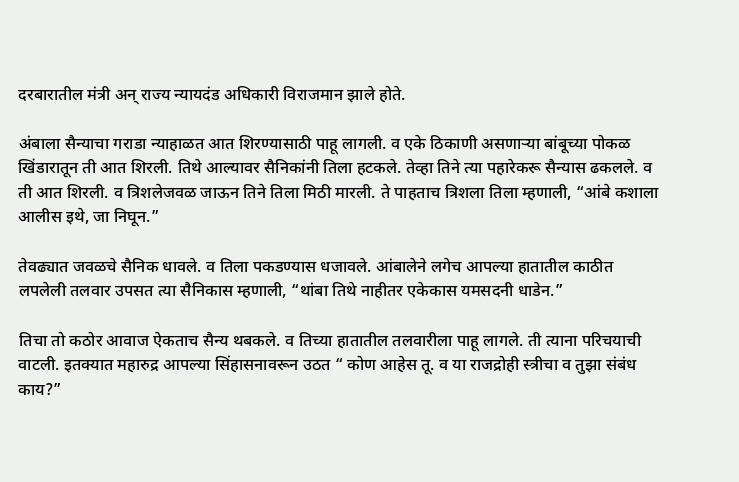दरबारातील मंत्री अन् राज्य न्यायदंड अधिकारी विराजमान झाले होते.

अंबाला सैन्याचा गराडा न्याहाळत आत शिरण्यासाठी पाहू लागली. व एके ठिकाणी असणाऱ्या बांबूच्या पोकळ खिंडारातून ती आत शिरली. तिथे आल्यावर सैनिकांनी तिला हटकले. तेव्हा तिने त्या पहारेकरू सैन्यास ढकलले. व ती आत शिरली. व त्रिशलेजवळ जाऊन तिने तिला मिठी मारली. ते पाहताच त्रिशला तिला म्हणाली, “आंबे कशाला आलीस इथे, जा निघून.”

तेवढ्यात जवळचे सैनिक धावले. व तिला पकडण्यास धजावले. आंबालेने लगेच आपल्या हातातील काठीत लपलेली तलवार उपसत त्या सैनिकास म्हणाली, “थांबा तिथे नाहीतर एकेकास यमसदनी धाडेन.”

तिचा तो कठोर आवाज ऐकताच सैन्य थबकले. व तिच्या हातातील तलवारीला पाहू लागले. ती त्याना परिचयाची वाटली. इतक्यात महारुद्र आपल्या सिंहासनावरून उठत “ कोण आहेस तू. व या राजद्रोही स्त्रीचा व तुझा संबंध काय?”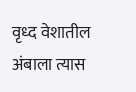वृध्द वेशातील अंबाला त्यास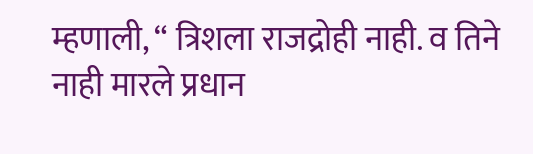म्हणाली, “ त्रिशला राजद्रोही नाही. व तिने नाही मारले प्रधान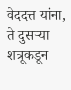वेददत्त यांना, ते दुसऱ्या शत्रूकडून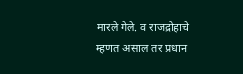मारले गेले. व राजद्रोहाचे म्हणत असाल तर प्रधान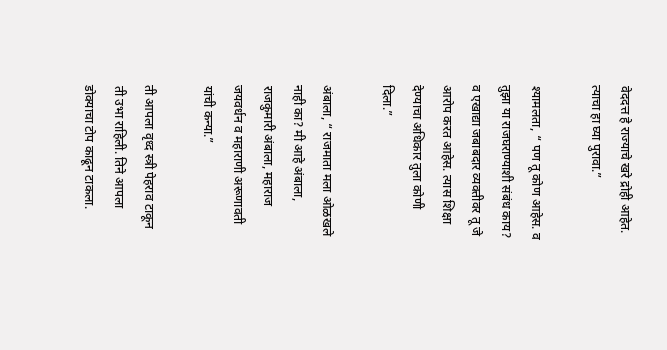वेददत्त हे राज्याचे खरे द्रोही आहेत. त्याचा हा घ्या पुरावा.”

श्यामलता, “ पण तू कोण आहेस. व तुझा या राजघराण्याशी संबंध काय? व एखाद्या जबाबदार व्यक्तीवर तू जे आरोप करत आहेस. त्यास शिक्षा देण्याचा अधिकार तुला कोणी दिला.”

अंबाला, “ राजमाता मला ओळखले नाही का? मी आहे अंबाला, राजकुमारी अंबाला, महाराज जयवर्धन व महाराणी अरूणावती यांची कन्या.”

ती आपला वृध्द स्त्री पेहराव टाकून ती उभा राहिली. तिने आपला डोक्याचा टोप काढून टाकला.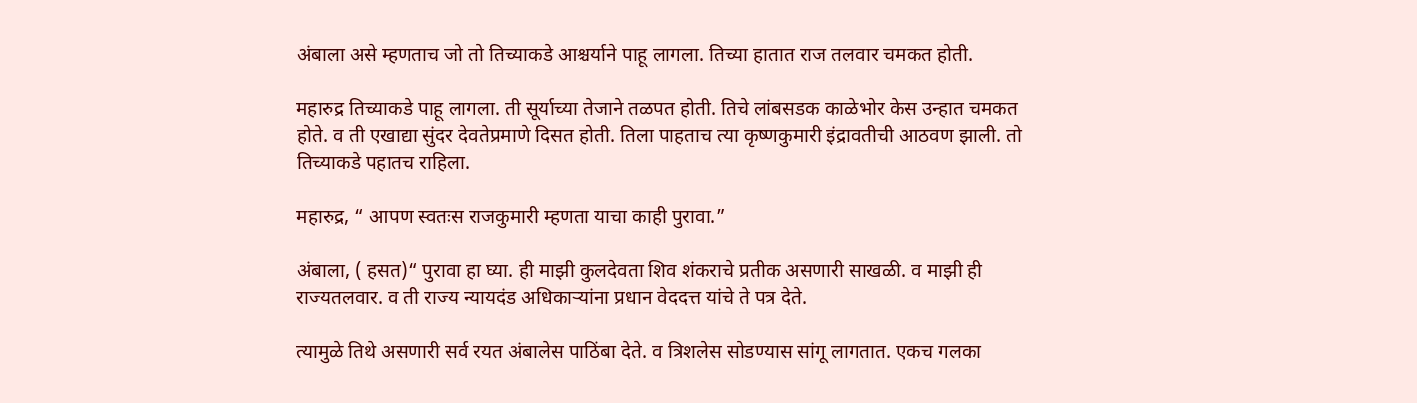अंबाला असे म्हणताच जो तो तिच्याकडे आश्चर्याने पाहू लागला. तिच्या हातात राज तलवार चमकत होती.

महारुद्र तिच्याकडे पाहू लागला. ती सूर्याच्या तेजाने तळपत होती. तिचे लांबसडक काळेभोर केस उन्हात चमकत होते. व ती एखाद्या सुंदर देवतेप्रमाणे दिसत होती. तिला पाहताच त्या कृष्णकुमारी इंद्रावतीची आठवण झाली. तो तिच्याकडे पहातच राहिला.

महारुद्र, “ आपण स्वतःस राजकुमारी म्हणता याचा काही पुरावा.”

अंबाला, ( हसत)“ पुरावा हा घ्या. ही माझी कुलदेवता शिव शंकराचे प्रतीक असणारी साखळी. व माझी ही राज्यतलवार. व ती राज्य न्यायदंड अधिकाऱ्यांना प्रधान वेददत्त यांचे ते पत्र देते.

त्यामुळे तिथे असणारी सर्व रयत अंबालेस पाठिंबा देते. व त्रिशलेस सोडण्यास सांगू लागतात. एकच गलका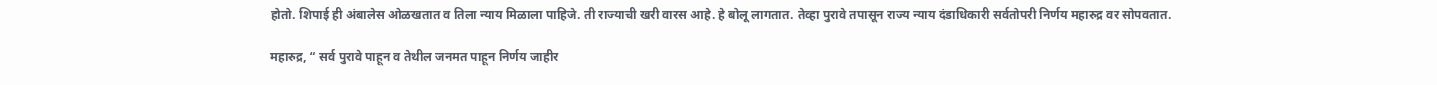होतो. शिपाई ही अंबालेस ओळखतात व तिला न्याय मिळाला पाहिजे. ती राज्याची खरी वारस आहे. हे बोलू लागतात. तेव्हा पुरावे तपासून राज्य न्याय दंडाधिकारी सर्वतोपरी निर्णय महारुद्र वर सोपवतात.

महारुद्र, “ सर्व पुरावे पाहून व तेथील जनमत पाहून निर्णय जाहीर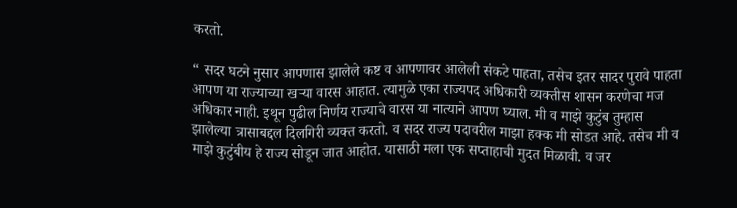करतो.

“ सदर घटने नुसार आपणास झालेले कष्ट व आपणावर आलेली संकटे पाहता, तसेच इतर सादर पुरावे पाहता आपण या राज्याच्या खऱ्या वारस आहात. त्यामुळे एका राज्यपद अधिकारी व्यक्तीस शासन करणेचा मज अधिकार नाही. इथून पुढील निर्णय राज्याचे वारस या नात्याने आपण घ्याल. मी व माझे कुटुंब तुम्हास झालेल्या त्रासाबद्दल दिलगिरी व्यक्त करतो. व सदर राज्य पदावरील माझा हक्क मी सोडत आहे. तसेच मी व माझे कुटुंबीय हे राज्य सोडून जात आहोत. यासाठी मला एक सप्ताहाची मुदत मिळावी. व जर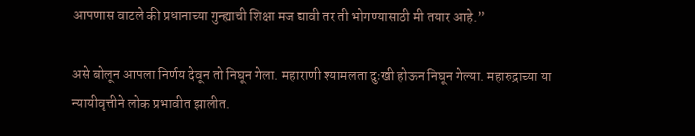आपणास वाटले की प्रधानाच्या गुन्ह्याची शिक्षा मज द्यावी तर ती भोगण्यासाठी मी तयार आहे.”

असे बोलून आपला निर्णय देवून तो निघून गेला. महाराणी श्यामलता दुःखी होऊन निघून गेल्या. महारुद्राच्या या न्यायीवृत्तीने लोक प्रभावीत झालीत.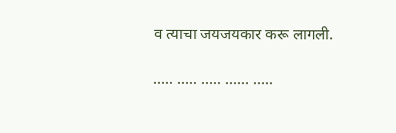व त्याचा जयजयकार करू लागली.

….. ….. ….. …… …..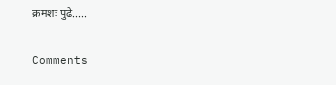क्रमशः पुढे.....

Comments